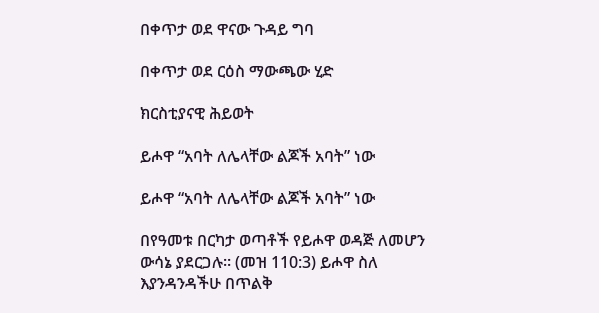በቀጥታ ወደ ዋናው ጉዳይ ግባ

በቀጥታ ወደ ርዕስ ማውጫው ሂድ

ክርስቲያናዊ ሕይወት

ይሖዋ “አባት ለሌላቸው ልጆች አባት” ነው

ይሖዋ “አባት ለሌላቸው ልጆች አባት” ነው

በየዓመቱ በርካታ ወጣቶች የይሖዋ ወዳጅ ለመሆን ውሳኔ ያደርጋሉ። (መዝ 110:3) ይሖዋ ስለ እያንዳንዳችሁ በጥልቅ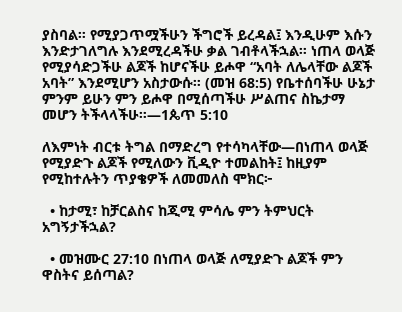ያስባል። የሚያጋጥሟችሁን ችግሮች ይረዳል፤ እንዲሁም እሱን እንድታገለግሉ እንደሚረዳችሁ ቃል ገብቶላችኋል። ነጠላ ወላጅ የሚያሳድጋችሁ ልጆች ከሆናችሁ ይሖዋ “አባት ለሌላቸው ልጆች አባት” እንደሚሆን አስታውሱ። (መዝ 68:5) የቤተሰባችሁ ሁኔታ ምንም ይሁን ምን ይሖዋ በሚሰጣችሁ ሥልጠና ስኬታማ መሆን ትችላላችሁ።—1ጴጥ 5:10

ለእምነት ብርቱ ትግል በማድረግ የተሳካላቸው—በነጠላ ወላጅ የሚያድጉ ልጆች የሚለውን ቪዲዮ ተመልከት፤ ከዚያም የሚከተሉትን ጥያቄዎች ለመመለስ ሞክር፦

  • ከታሚ፣ ከቻርልስና ከጂሚ ምሳሌ ምን ትምህርት አግኝታችኋል?

  • መዝሙር 27:10 በነጠላ ወላጅ ለሚያድጉ ልጆች ምን ዋስትና ይሰጣል?